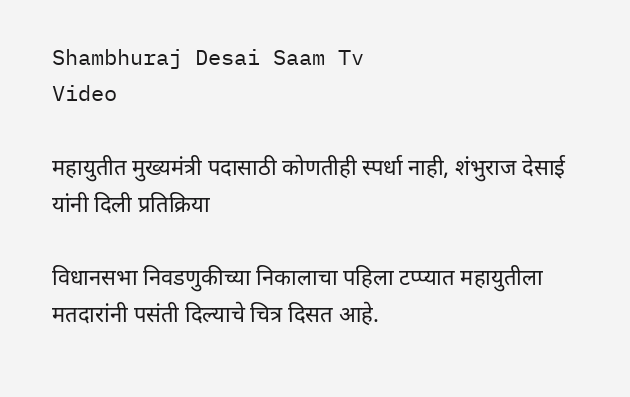Shambhuraj Desai Saam Tv
Video

महायुतीत मुख्यमंत्री पदासाठी कोणतीही स्पर्धा नाही, शंभुराज देसाई यांनी दिली प्रतिक्रिया

विधानसभा निवडणुकीच्या निकालाचा पहिला टप्प्यात महायुतीला मतदारांनी पसंती दिल्याचे चित्र दिसत आहे.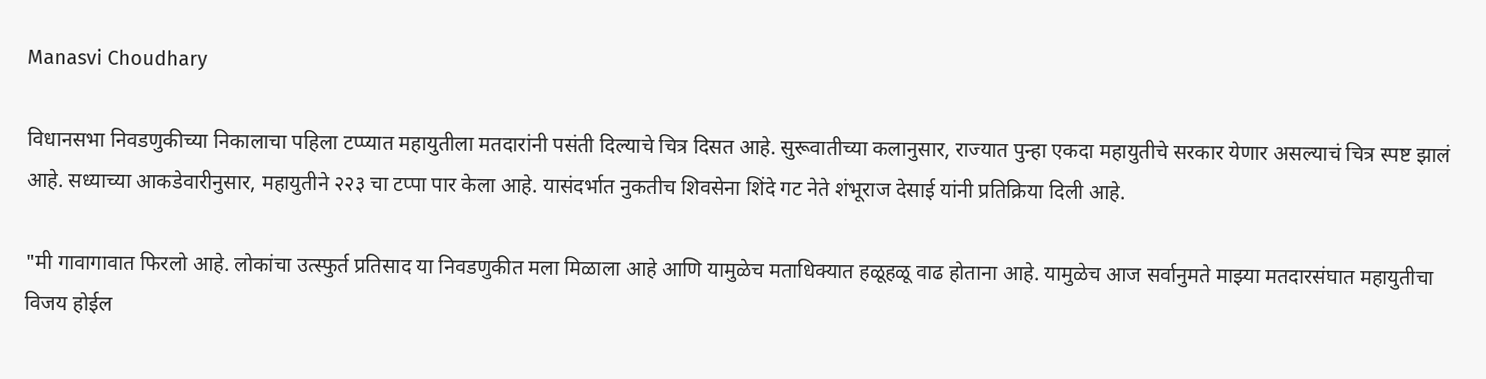Manasvi Choudhary

विधानसभा निवडणुकीच्या निकालाचा पहिला टप्प्यात महायुतीला मतदारांनी पसंती दिल्याचे चित्र दिसत आहे. सुरूवातीच्या कलानुसार, राज्यात पुन्हा एकदा महायुतीचे सरकार येणार असल्याचं चित्र स्पष्ट झालं आहे. सध्याच्या आकडेवारीनुसार, महायुतीने २२३ चा टप्पा पार केला आहे. यासंदर्भात नुकतीच शिवसेना शिंदे गट नेते शंभूराज देसाई यांनी प्रतिक्रिया दिली आहे.

"मी गावागावात फिरलो आहे. लोकांचा उत्स्फुर्त प्रतिसाद या निवडणुकीत मला मिळाला आहे आणि यामुळेच मताधिक्यात हळूहळू वाढ होताना आहे. यामुळेच आज सर्वानुमते माझ्या मतदारसंघात महायुतीचा विजय होईल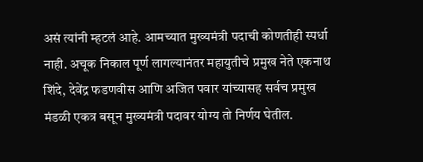असं त्यांनी म्हटलं आहे. आमच्यात मुख्यमंत्री पदाची कोणतीही स्पर्धा नाही. अचूक निकाल पूर्ण लागल्यानंतर महायुतीचे प्रमुख नेते एकनाथ शिंदे, देवेंद्र फडणवीस आणि अजित पवार यांच्यासह सर्वच प्रमुख मंडळी एकत्र बसून मुख्यमंत्री पदावर योग्य तो निर्णय घेतील.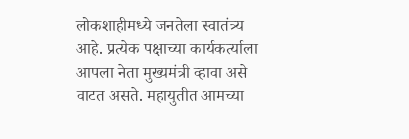लोकशाहीमध्ये जनतेला स्वातंत्र्य आहे. प्रत्येक पक्षाच्या कार्यकर्त्याला आपला नेता मुख्यमंत्री व्हावा असे वाटत असते. महायुतीत आमच्या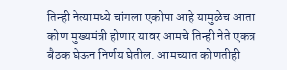तिन्ही नेत्यामध्ये चांगला एकोपा आहे यामुळेच आता कोण मुख्यमंत्री होणार यावर आमचे तिन्ही नेते एकत्र बैठक घेऊन निर्णय घेतील. आमच्यात कोणतीही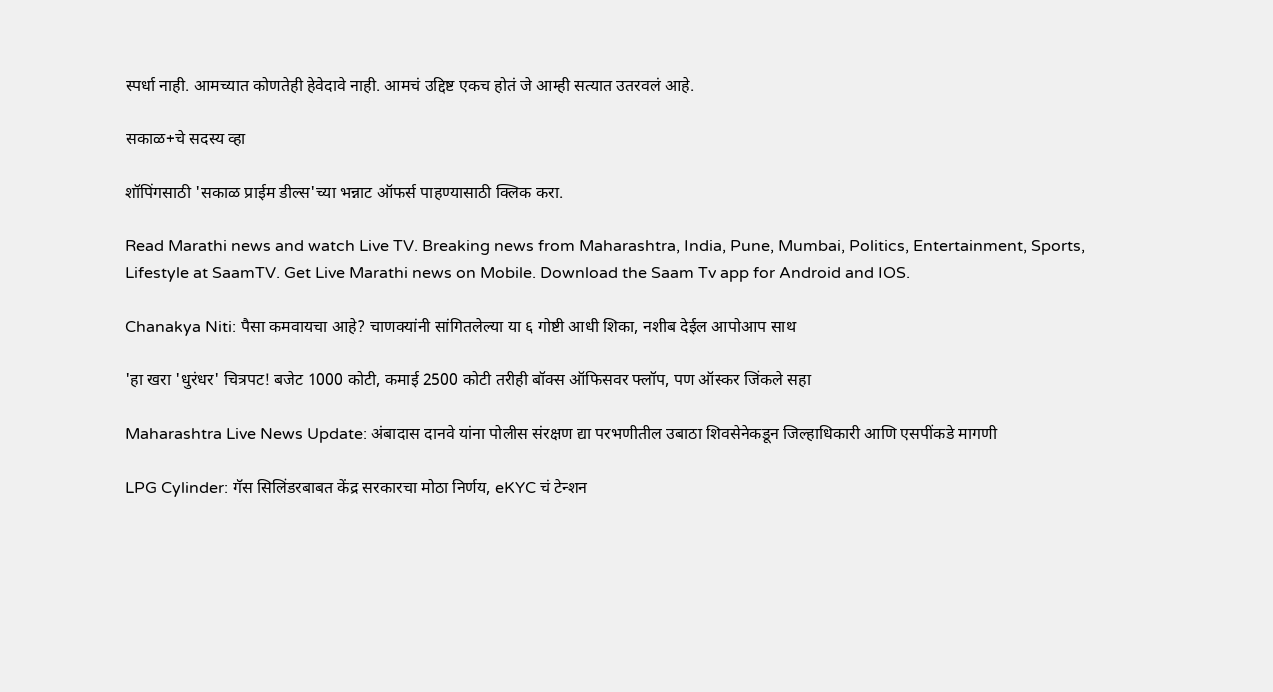स्पर्धा नाही. आमच्यात कोणतेही हेवेदावे नाही. आमचं उद्दिष्ट एकच होतं जे आम्ही सत्यात उतरवलं आहे.

सकाळ+चे सदस्य व्हा

शॉपिंगसाठी 'सकाळ प्राईम डील्स'च्या भन्नाट ऑफर्स पाहण्यासाठी क्लिक करा.

Read Marathi news and watch Live TV. Breaking news from Maharashtra, India, Pune, Mumbai, Politics, Entertainment, Sports, Lifestyle at SaamTV. Get Live Marathi news on Mobile. Download the Saam Tv app for Android and IOS.

Chanakya Niti: पैसा कमवायचा आहे? चाणक्यांनी सांगितलेल्या या ६ गोष्टी आधी शिका, नशीब देईल आपोआप साथ

'हा खरा 'धुरंधर' चित्रपट! बजेट 1000 कोटी, कमाई 2500 कोटी तरीही बॉक्स ऑफिसवर फ्लॉप, पण ऑस्कर जिंकले सहा

Maharashtra Live News Update: अंबादास दानवे यांना पोलीस संरक्षण द्या परभणीतील उबाठा शिवसेनेकडून जिल्हाधिकारी आणि एसपींकडे मागणी

LPG Cylinder: गॅस सिलिंडरबाबत केंद्र सरकारचा मोठा निर्णय, eKYC चं टेन्शन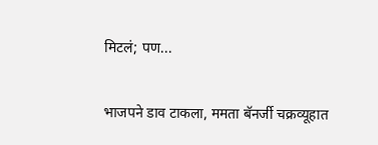मिटलं; पण...

भाजपने डाव टाकला, ममता बॅनर्जी चक्रव्यूहात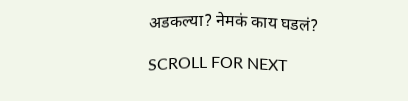अडकल्या? नेमकं काय घडलं?

SCROLL FOR NEXT